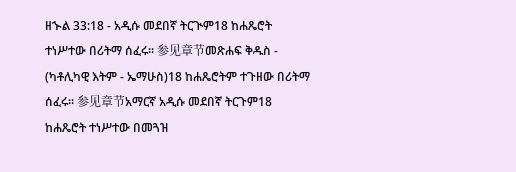ዘኍል 33:18 - አዲሱ መደበኛ ትርጒም18 ከሐጼሮት ተነሥተው በሪትማ ሰፈሩ። 参见章节መጽሐፍ ቅዱስ - (ካቶሊካዊ እትም - ኤማሁስ)18 ከሐጼሮትም ተጉዘው በሪትማ ሰፈሩ። 参见章节አማርኛ አዲሱ መደበኛ ትርጉም18 ከሐጼሮት ተነሥተው በመጓዝ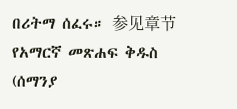በሪትማ ሰፈሩ። 参见章节የአማርኛ መጽሐፍ ቅዱስ (ሰማንያ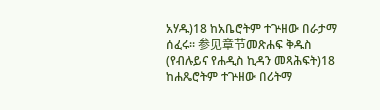አሃዱ)18 ከአቤሮትም ተጕዘው በራታማ ሰፈሩ። 参见章节መጽሐፍ ቅዱስ (የብሉይና የሐዲስ ኪዳን መጻሕፍት)18 ከሐጼሮትም ተጕዘው በሪትማ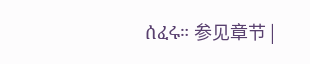ሰፈሩ። 参见章节 |